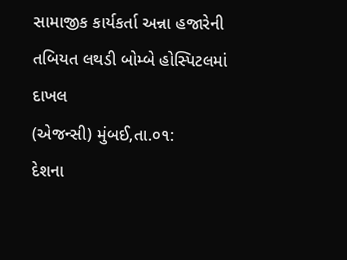સામાજીક કાર્યકર્તા અન્ના હજારેની તબિયત લથડી બોમ્બે હોસ્પિટલમાં દાખલ
(એજન્સી) મુંબઈ,તા.૦૧:
દેશના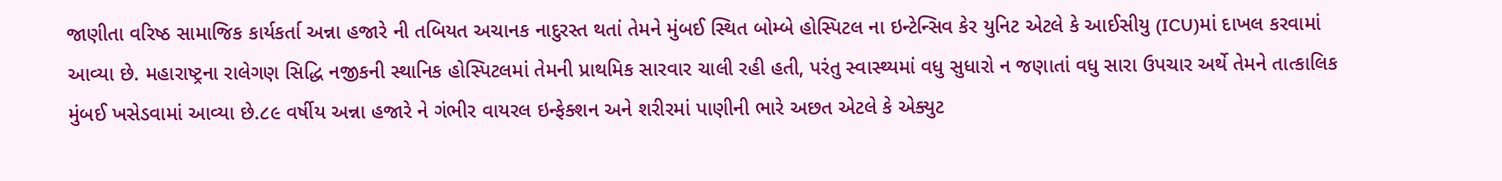જાણીતા વરિષ્ઠ સામાજિક કાર્યકર્તા અન્ના હજારે ની તબિયત અચાનક નાદુરસ્ત થતાં તેમને મુંબઈ સ્થિત બોમ્બે હોસ્પિટલ ના ઇન્ટેન્સિવ કેર યુનિટ એટલે કે આઈસીયુ (ICU)માં દાખલ કરવામાં આવ્યા છે. મહારાષ્ટ્રના રાલેગણ સિદ્ધિ નજીકની સ્થાનિક હોસ્પિટલમાં તેમની પ્રાથમિક સારવાર ચાલી રહી હતી, પરંતુ સ્વાસ્થ્યમાં વધુ સુધારો ન જણાતાં વધુ સારા ઉપચાર અર્થે તેમને તાત્કાલિક મુંબઈ ખસેડવામાં આવ્યા છે.૮૯ વર્ષીય અન્ના હજારે ને ગંભીર વાયરલ ઇન્ફેક્શન અને શરીરમાં પાણીની ભારે અછત એટલે કે એક્યુટ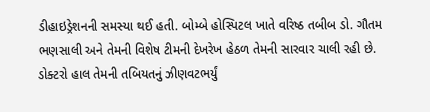ડીહાઇડ્રેશનની સમસ્યા થઈ હતી. બોમ્બે હોસ્પિટલ ખાતે વરિષ્ઠ તબીબ ડો. ગૌતમ ભણસાલી અને તેમની વિશેષ ટીમની દેખરેખ હેઠળ તેમની સારવાર ચાલી રહી છે. ડોક્ટરો હાલ તેમની તબિયતનું ઝીણવટભર્યું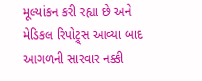મૂલ્યાંકન કરી રહ્યા છે અને મેડિકલ રિપોટ્ર્સ આવ્યા બાદ આગળની સારવાર નક્કી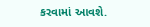કરવામાં આવશે.